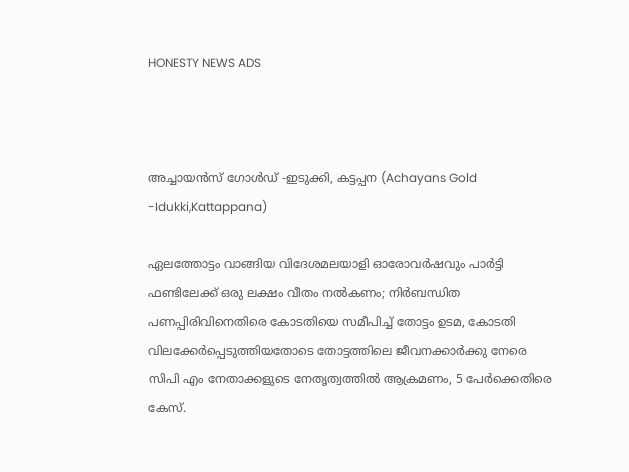HONESTY NEWS ADS



അച്ചായൻസ് ഗോൾഡ് -ഇടുക്കി, കട്ടപ്പന (Achayans Gold -Idukki,Kattappana)

ഏലത്തോട്ടം വാങ്ങിയ വിദേശമലയാളി ഓരോവർഷവും പാർട്ടി ഫണ്ടിലേക്ക് ഒരു ലക്ഷം വീതം നൽകണം; നിർബന്ധിത പണപ്പിരിവിനെതിരെ കോടതിയെ സമീപിച്ച് തോട്ടം ഉടമ, കോടതി വിലക്കേർപ്പെടുത്തിയതോടെ തോട്ടത്തിലെ ജീവനക്കാർക്കു നേരെ സിപി എം നേതാക്കളുടെ നേതൃത്വത്തിൽ ആക്രമണം, 5 പേർക്കെതിരെ കേസ്.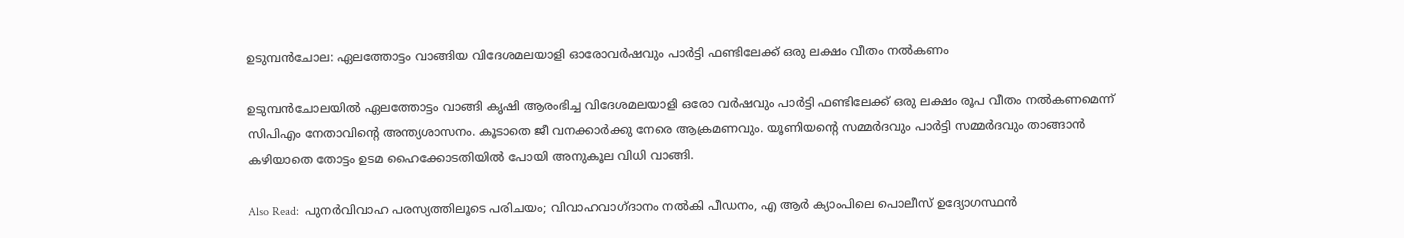ഉടുമ്പൻചോല: ഏലത്തോട്ടം വാങ്ങിയ വിദേശമലയാളി ഓരോവർഷവും പാർട്ടി ഫണ്ടിലേക്ക് ഒരു ലക്ഷം വീതം നൽകണം

ഉടുമ്പൻചോലയിൽ ഏലത്തോട്ടം വാങ്ങി കൃഷി ആരംഭിച്ച വിദേശമലയാളി ഒരോ വർഷവും പാർട്ടി ഫണ്ടിലേക്ക് ഒരു ലക്ഷം രൂപ വീതം നൽകണമെന്ന് സിപിഎം നേതാവിന്റെ അന്ത്യശാസനം. കൂടാതെ ജീ വനക്കാർക്കു നേരെ ആക്രമണവും. യൂണിയന്റെ സമ്മർദവും പാർട്ടി സമ്മർദവും താങ്ങാൻ കഴിയാതെ തോട്ടം ഉടമ ഹൈക്കോടതിയിൽ പോയി അനുകൂല വിധി വാങ്ങി.

Also Read:  പുനർവിവാഹ പരസ്യത്തിലൂടെ പരിചയം; വിവാഹവാഗ്ദാനം നൽകി പീഡനം, എ ആർ ക്യാംപിലെ പൊലീസ് ഉദ്യോഗസ്ഥൻ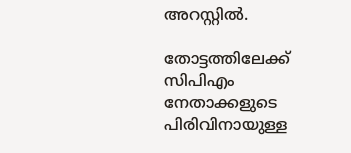അറസ്റ്റിൽ.

തോട്ടത്തിലേക്ക് സിപിഎം നേതാക്കളുടെ പിരിവിനായുള്ള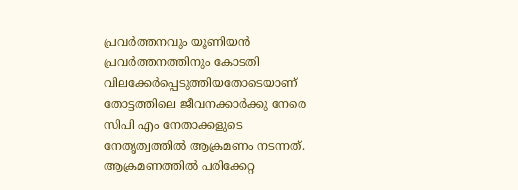പ്രവർത്തനവും യൂണിയൻ പ്രവർത്തനത്തിനും കോടതി വിലക്കേർപ്പെടുത്തിയതോടെയാണ് തോട്ടത്തിലെ ജീവനക്കാർക്കു നേരെ സിപി എം നേതാക്കളുടെ നേതൃത്വത്തിൽ ആക്രമണം നടന്നത്. ആക്രമണത്തിൽ പരിക്കേറ്റ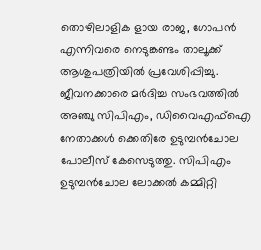തൊഴിലാളിക ളായ രാജ, ഗോപൻ എന്നിവരെ നെടുങ്കണ്ടം താലൂക്ക് ആശുപത്രിയിൽ പ്രവേശിപ്പിച്ചു. ജീവനക്കാരെ മർദിച്ച സംഭവത്തിൽ അഞ്ചു സിപിഎം, ഡിവൈഎഫ്ഐ നേതാക്കൾ ക്കെതിരേ ഉടുമ്പൻചോല പോലീസ് കേസെടുത്തു. സിപിഎം ഉടുമ്പൻചോല ലോക്കൽ കമ്മിറ്റി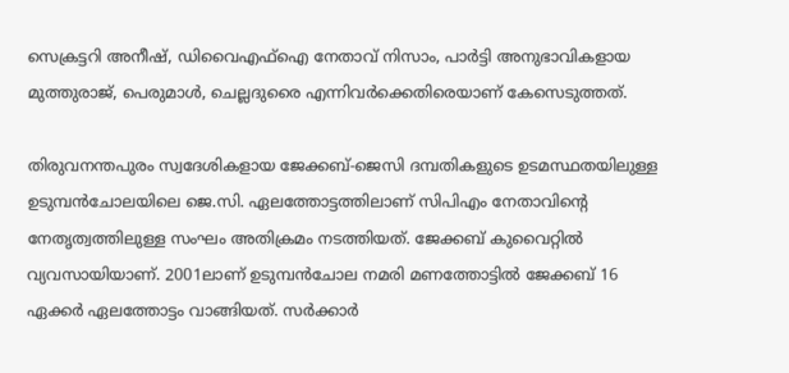സെക്രട്ടറി അനീഷ്, ഡിവൈഎഫ്ഐ നേതാവ് നിസാം, പാർട്ടി അനുഭാവികളായ മുത്തുരാജ്, പെരുമാൾ, ചെല്ലദുരൈ എന്നിവർക്കെതിരെയാണ് കേസെടുത്തത്.

തിരുവനന്തപുരം സ്വദേശികളായ ജേക്കബ്-ജെസി ദമ്പതികളുടെ ഉടമസ്ഥതയിലുള്ള ഉടുമ്പൻചോലയിലെ ജെ.സി. ഏലത്തോട്ടത്തിലാണ് സിപിഎം നേതാവിന്റെ നേതൃത്വത്തിലുള്ള സംഘം അതിക്രമം നടത്തിയത്. ജേക്കബ് കുവൈറ്റിൽ വ്യവസായിയാണ്. 2001ലാണ് ഉടുമ്പൻചോല നമരി മണത്തോട്ടിൽ ജേക്കബ് 16 ഏക്കർ ഏലത്തോട്ടം വാങ്ങിയത്. സർക്കാർ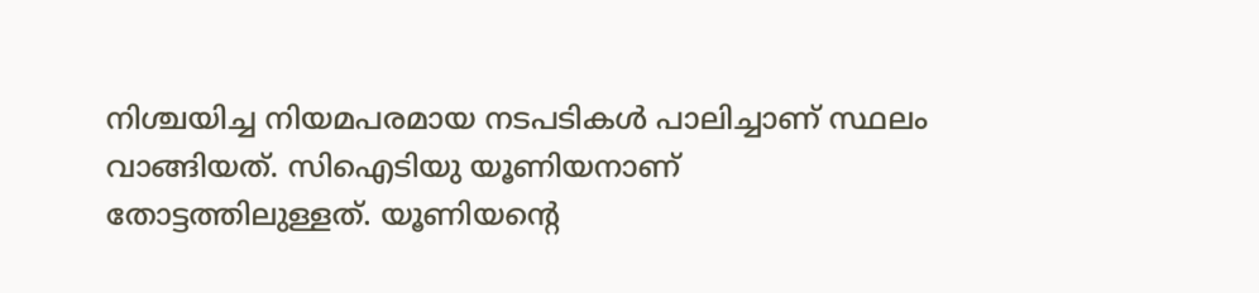നിശ്ചയിച്ച നിയമപരമായ നടപടികൾ പാലിച്ചാണ് സ്ഥലം വാങ്ങിയത്. സിഐടിയു യൂണിയനാണ് തോട്ടത്തിലുള്ളത്. യൂണിയന്റെ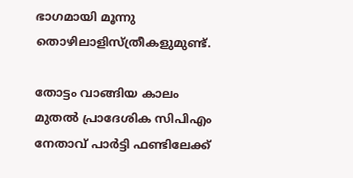ഭാഗമായി മൂന്നു തൊഴിലാളിസ്ത്രീകളുമുണ്ട്.

തോട്ടം വാങ്ങിയ കാലം മുതൽ പ്രാദേശിക സിപിഎം നേതാവ് പാർട്ടി ഫണ്ടിലേക്ക്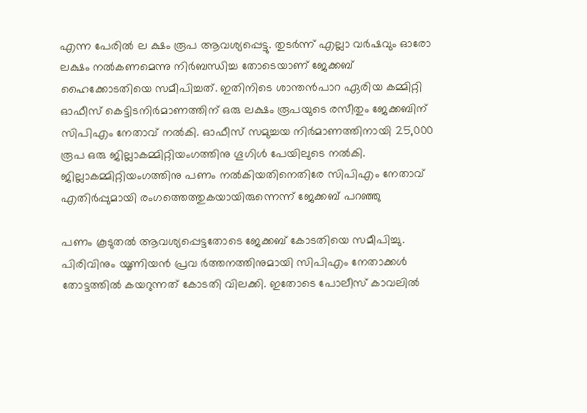എന്ന പേരിൽ ല ക്ഷം രൂപ ആവശ്യപ്പെട്ടു. തുടർന്ന് എല്ലാ വർഷവും ഓരോ ലക്ഷം നൽകണമെന്നു നിർബന്ധിച്ച തോടെയാണ് ജേക്കബ് ഹൈക്കോടതിയെ സമീപിച്ചത്. ഇതിനിടെ ശാന്തൻപാറ ഏരിയ കമ്മിറ്റി ഓഫീസ് കെട്ടിടനിർമാണത്തിന് ഒരു ലക്ഷം രൂപയുടെ രസീതും ജേക്കബിന് സിപിഎം നേതാവ് നൽകി. ഓഫീസ് സമുച്ചയ നിർമാണത്തിനായി 25,000 രൂപ ഒരു ജില്ലാകമ്മിറ്റിയംഗത്തിനു ഗൂഗിൾ പേയിലുടെ നൽകി. ജില്ലാകമ്മിറ്റിയംഗത്തിനു പണം നൽകിയതിനെതിരേ സിപിഎം നേതാവ് എതിർപ്പുമായി രംഗത്തെത്തുകയായിരുന്നെന്ന് ജേക്കബ് പറഞ്ഞു

പണം കൂടുതൽ ആവശ്യപ്പെട്ടതോടെ ജേക്കബ് കോടതിയെ സമീപിച്ചു. പിരിവിനും യൂണിയൻ പ്രവ ർത്തനത്തിനുമായി സിപിഎം നേതാക്കൾ തോട്ടത്തിൽ കയറുന്നത് കോടതി വിലക്കി. ഇതോടെ പോലീസ് കാവലിൽ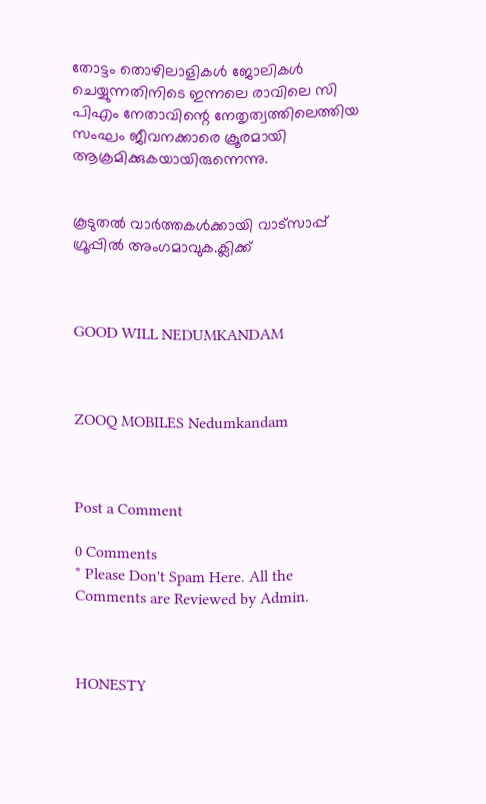തോട്ടം തൊഴിലാളികൾ ജോലികൾ ചെയ്യുന്നതിനിടെ ഇന്നലെ രാവിലെ സി പിഎം നേതാവിന്റെ നേതൃത്വത്തിലെത്തിയ സംഘം ജീവനക്കാരെ ക്രൂരമായി ആക്രമിക്കുകയായിരുന്നെന്നു.


കൂടുതൽ വാർത്തകൾക്കായി വാട്‌സാപ്പ് ഗ്രൂപ്പിൽ അംഗമാവുക.ക്ലിക്ക്



GOOD WILL NEDUMKANDAM



ZOOQ MOBILES Nedumkandam



Post a Comment

0 Comments
* Please Don't Spam Here. All the Comments are Reviewed by Admin.



HONESTY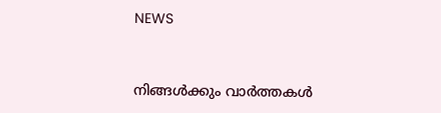NEWS



നിങ്ങൾക്കും വാർത്തകൾ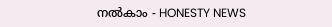നൽകാം - HONESTY NEWS